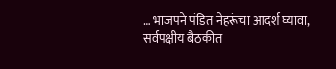… भाजपने पंडित नेहरूंचा आदर्श घ्यावा, सर्वपक्षीय बैठकीत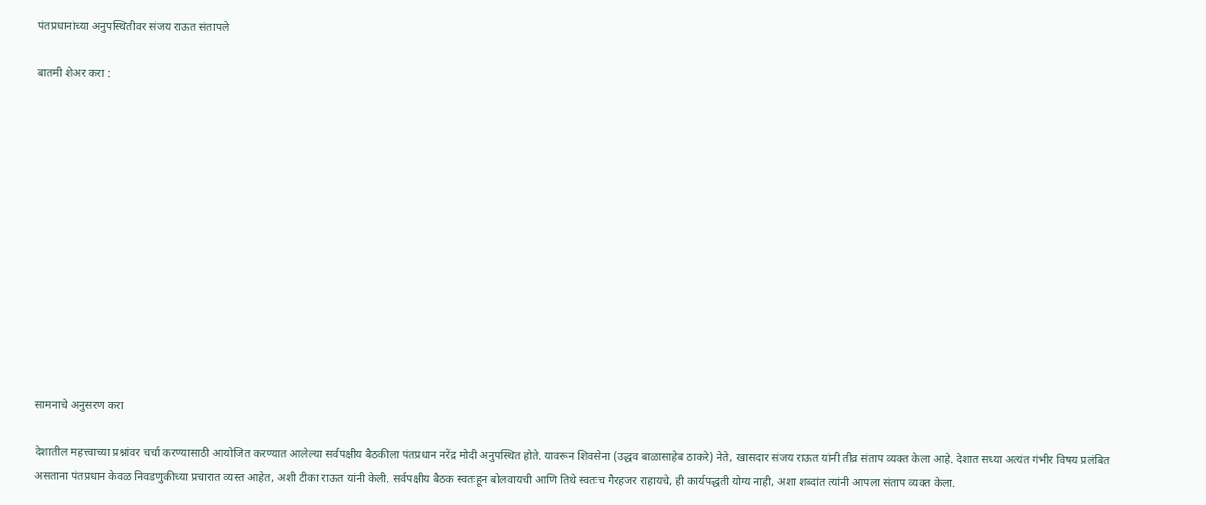पंतप्रधानांच्या अनुपस्थितीवर संजय राऊत संतापले

बातमी शेअर करा :













सामनाचे अनुसरण करा

देशातील महत्त्वाच्या प्रश्नांवर चर्चा करण्यासाठी आयोजित करण्यात आलेल्या सर्वपक्षीय बैठकीला पंतप्रधान नरेंद्र मोदी अनुपस्थित होते. यावरून शिवसेना (उद्धव बाळासाहेब ठाकरे) नेते, खासदार संजय राऊत यांनी तीव्र संताप व्यक्त केला आहे. देशात सध्या अत्यंत गंभीर विषय प्रलंबित असताना पंतप्रधान केवळ निवडणुकीच्या प्रचारात व्यस्त आहेत, अशी टीका राऊत यांनी केली. सर्वपक्षीय बैठक स्वतःहून बोलवायची आणि तिथे स्वतःच गैरहजर राहायचे, ही कार्यपद्धती योग्य नाही, अशा शब्दांत त्यांनी आपला संताप व्यक्त केला.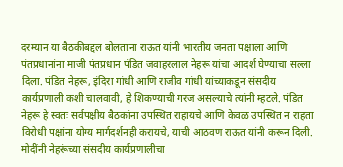दरम्यान या बैठकीबद्दल बोलताना राऊत यांनी भारतीय जनता पक्षाला आणि पंतप्रधानांना माजी पंतप्रधान पंडित जवाहरलाल नेहरू यांचा आदर्श घेण्याचा सल्ला दिला. पंडित नेहरू, इंदिरा गांधी आणि राजीव गांधी यांच्याकडून संसदीय कार्यप्रणाली कशी चालवावी, हे शिकण्याची गरज असल्याचे त्यांनी म्हटले. पंडित नेहरू हे स्वतः सर्वपक्षीय बैठकांना उपस्थित राहायचे आणि केवळ उपस्थित न राहता विरोधी पक्षांना योग्य मार्गदर्शनही करायचे, याची आठवण राऊत यांनी करून दिली. मोदींनी नेहरूंच्या संसदीय कार्यप्रणालीचा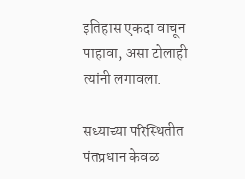इतिहास एकदा वाचून पाहावा, असा टोलाही त्यांनी लगावला.

सध्याच्या परिस्थितीत पंतप्रधान केवळ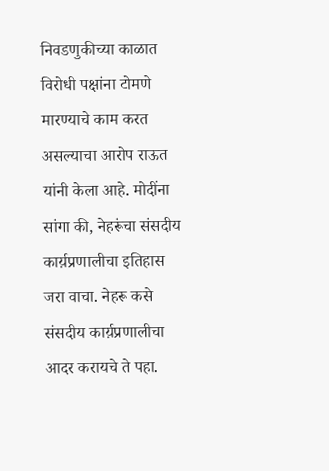निवडणुकीच्या काळात विरोधी पक्षांना टोमणे मारण्याचे काम करत असल्याचा आरोप राऊत यांनी केला आहे. मोदींना सांगा की, नेहरूंचा संसदीय कार्य़प्रणालीचा इतिहास जरा वाचा. नेहरू कसे संसदीय कार्य़प्रणालीचा आदर करायचे ते पहा.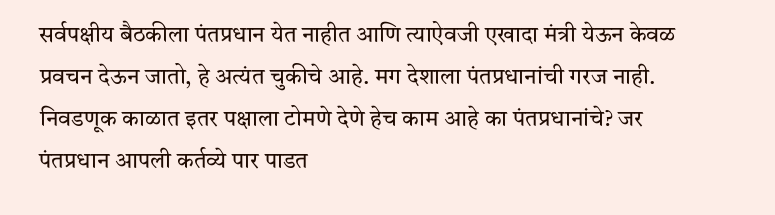सर्वपक्षीय बैठकीला पंतप्रधान येत नाहीत आणि त्याऐवजी एखादा मंत्री येऊन केवळ प्रवचन देऊन जातो, हे अत्यंत चुकीचे आहे. मग देशाला पंतप्रधानांची गरज नाही. निवडणूक काळात इतर पक्षाला टोमणे देणे हेच काम आहे का पंतप्रधानांचे? जर पंतप्रधान आपली कर्तव्ये पार पाडत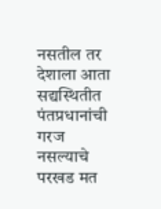नसतील तर देशाला आता सद्यस्थितीत पंतप्रधानांची गरज नसल्याचे परखड मत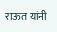राऊत यांनी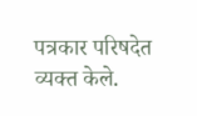पत्रकार परिषदेत व्यक्त केले.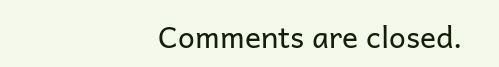Comments are closed.